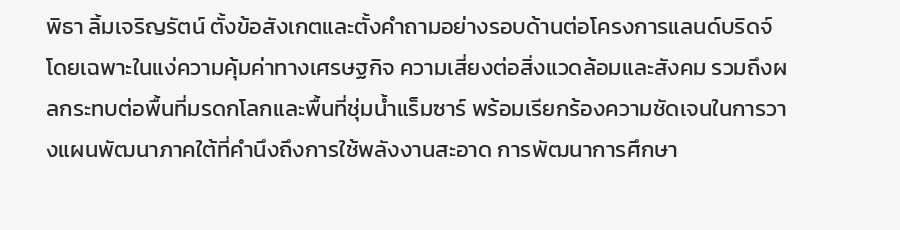พิธา ลิ้มเจริญรัตน์ ตั้งข้อสังเกตและตั้งคำถามอย่างรอบด้านต่อโครงการแลนด์บริดจ์ โดยเฉพาะในแง่ความคุ้มค่าทางเศรษฐกิจ ความเสี่ยงต่อสิ่งแวดล้อมและสังคม รวมถึงผลกระทบต่อพื้นที่มรดกโลกและพื้นที่ชุ่มน้ำแร็มซาร์ พร้อมเรียกร้องความชัดเจนในการวางแผนพัฒนาภาคใต้ที่คำนึงถึงการใช้พลังงานสะอาด การพัฒนาการศึกษา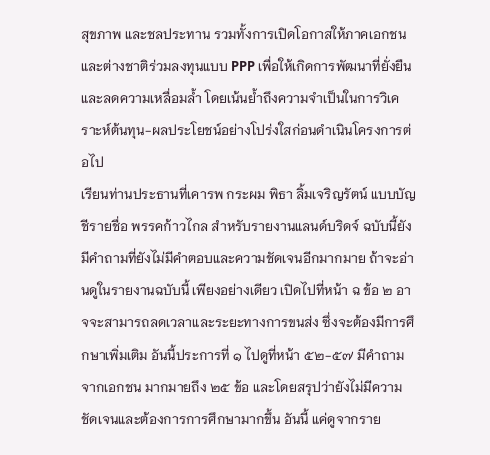สุขภาพ และชลประทาน รวมทั้งการเปิดโอกาสให้ภาคเอกชนและต่างชาติร่วมลงทุนแบบ PPP เพื่อให้เกิดการพัฒนาที่ยั่งยืนและลดความเหลื่อมล้ำ โดยเน้นย้ำถึงความจำเป็นในการวิเคราะห์ต้นทุน-ผลประโยชน์อย่างโปร่งใสก่อนดำเนินโครงการต่อไป
เรียนท่านประธานที่เคารพ กระผม พิธา ลิ้มเจริญรัตน์ แบบบัญชีรายชื่อ พรรคก้าวไกล สำหรับรายงานแลนด์บริดจ์ ฉบับนี้ยังมีคำถามที่ยังไม่มีคำตอบและความชัดเจนอีกมากมาย ถ้าจะอ่านดูในรายงานฉบับนี้ เพียงอย่างเดียว เปิดไปที่หน้า ฉ ข้อ ๒ อาจจะสามารถลดเวลาและระยะทางการขนส่ง ซึ่งจะต้องมีการศึกษาเพิ่มเติม อันนี้ประการที่ ๑ ไปดูที่หน้า ๕๒-๕๗ มีคำถามจากเอกชน มากมายถึง ๒๕ ข้อ และโดยสรุปว่ายังไม่มีความชัดเจนและต้องการการศึกษามากขึ้น อันนี้ แค่ดูจากราย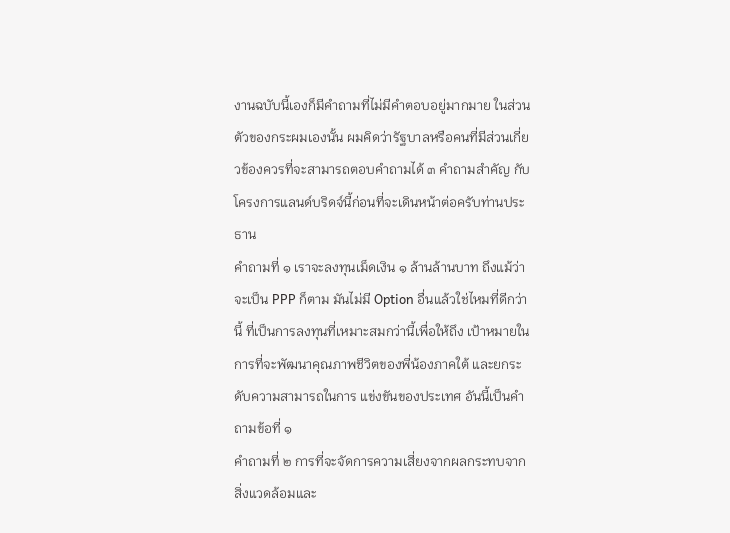งานฉบับนี้เองก็มีคำถามที่ไม่มีคำตอบอยู่มากมาย ในส่วนตัวของกระผมเองนั้น ผมคิดว่ารัฐบาลหรือคนที่มีส่วนเกี่ยวข้องควรที่จะสามารถตอบคำถามได้ ๓ คำถามสำคัญ กับโครงการแลนด์บริดจ์นี้ก่อนที่จะเดินหน้าต่อครับท่านประธาน
คำถามที่ ๑ เราจะลงทุนเม็ดเงิน ๑ ล้านล้านบาท ถึงแม้ว่าจะเป็น PPP ก็ตาม มันไม่มี Option อื่นแล้วใช่ไหมที่ดีกว่านี้ ที่เป็นการลงทุนที่เหมาะสมกว่านี้เพื่อให้ถึง เป้าหมายในการที่จะพัฒนาคุณภาพชีวิตของพี่น้องภาคใต้ และยกระดับความสามารถในการ แข่งขันของประเทศ อันนี้เป็นคำถามข้อที่ ๑
คำถามที่ ๒ การที่จะจัดการความเสี่ยงจากผลกระทบจากสิ่งแวดล้อมและ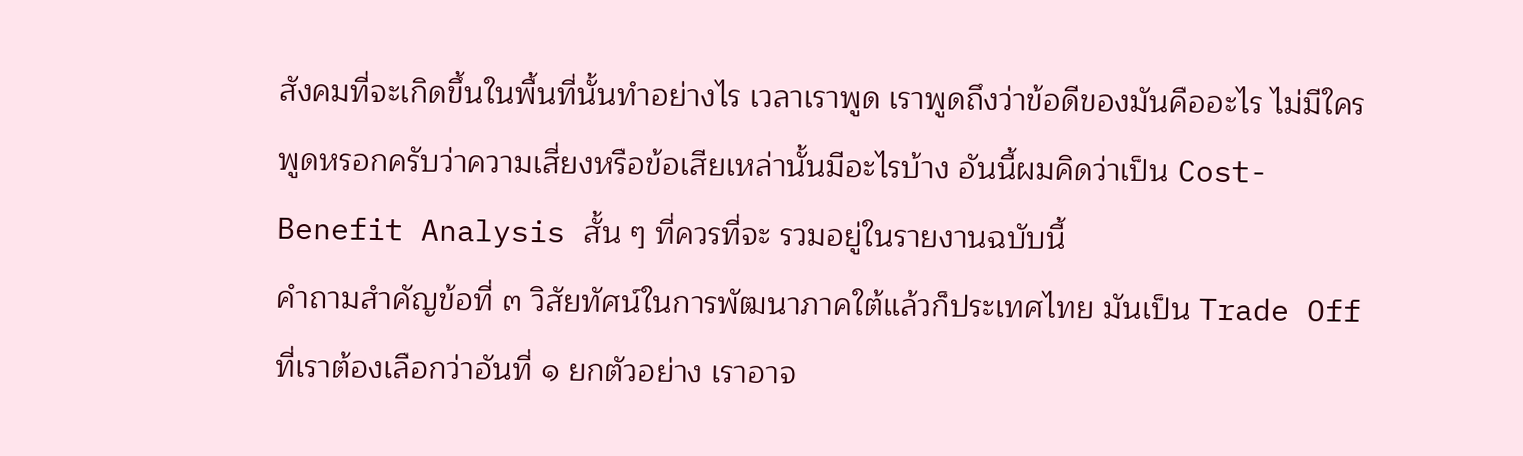สังคมที่จะเกิดขึ้นในพื้นที่นั้นทำอย่างไร เวลาเราพูด เราพูดถึงว่าข้อดีของมันคืออะไร ไม่มีใคร พูดหรอกครับว่าความเสี่ยงหรือข้อเสียเหล่านั้นมีอะไรบ้าง อันนี้ผมคิดว่าเป็น Cost-Benefit Analysis สั้น ๆ ที่ควรที่จะ รวมอยู่ในรายงานฉบับนี้
คำถามสำคัญข้อที่ ๓ วิสัยทัศน์ในการพัฒนาภาคใต้แล้วก็ประเทศไทย มันเป็น Trade Off ที่เราต้องเลือกว่าอันที่ ๑ ยกตัวอย่าง เราอาจ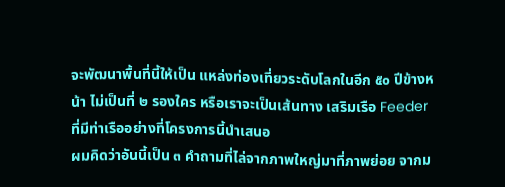จะพัฒนาพื้นที่นี้ให้เป็น แหล่งท่องเที่ยวระดับโลกในอีก ๕๐ ปีข้างหน้า ไม่เป็นที่ ๒ รองใคร หรือเราจะเป็นเส้นทาง เสริมเรือ Feeder ที่มีท่าเรืออย่างที่โครงการนี้นำเสนอ
ผมคิดว่าอันนี้เป็น ๓ คำถามที่ไล่จากภาพใหญ่มาที่ภาพย่อย จากม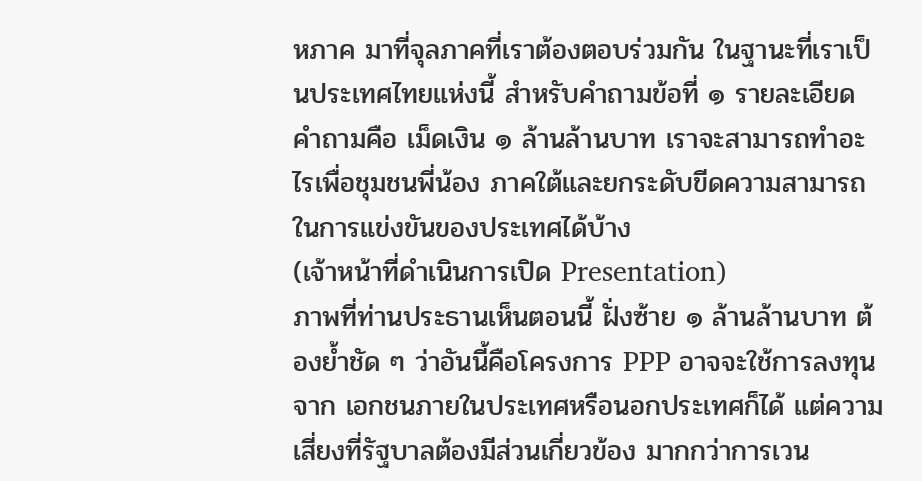หภาค มาที่จุลภาคที่เราต้องตอบร่วมกัน ในฐานะที่เราเป็นประเทศไทยแห่งนี้ สำหรับคำถามข้อที่ ๑ รายละเอียด คำถามคือ เม็ดเงิน ๑ ล้านล้านบาท เราจะสามารถทำอะไรเพื่อชุมชนพี่น้อง ภาคใต้และยกระดับขีดความสามารถในการแข่งขันของประเทศได้บ้าง
(เจ้าหน้าที่ดำเนินการเปิด Presentation)
ภาพที่ท่านประธานเห็นตอนนี้ ฝั่งซ้าย ๑ ล้านล้านบาท ต้องย้ำชัด ๆ ว่าอันนี้คือโครงการ PPP อาจจะใช้การลงทุนจาก เอกชนภายในประเทศหรือนอกประเทศก็ได้ แต่ความเสี่ยงที่รัฐบาลต้องมีส่วนเกี่ยวข้อง มากกว่าการเวน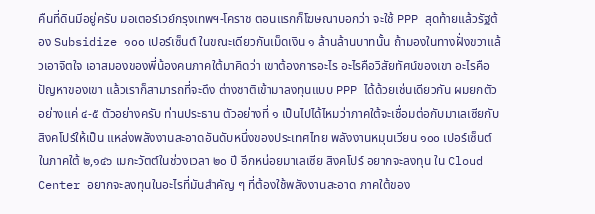คืนที่ดินมีอยู่ครับ มอเตอร์เวย์กรุงเทพฯ-โคราช ตอนแรกก็โฆษณาบอกว่า จะใช้ PPP สุดท้ายแล้วรัฐต้อง Subsidize ๑๐๐ เปอร์เซ็นต์ ในขณะเดียวกันเม็ดเงิน ๑ ล้านล้านบาทนั้น ถ้ามองในทางฝั่งขวาแล้วเอาจิตใจ เอาสมองของพี่น้องคนภาคใต้มาคิดว่า เขาต้องการอะไร อะไรคือวิสัยทัศน์ของเขา อะไรคือปัญหาของเขา แล้วเราก็สามารถที่จะดึง ต่างชาติเข้ามาลงทุนแบบ PPP ได้ด้วยเช่นเดียวกัน ผมยกตัวอย่างแค่ ๔-๕ ตัวอย่างครับ ท่านประธาน ตัวอย่างที่ ๑ เป็นไปได้ไหมว่าภาคใต้จะเชื่อมต่อกับมาเลเซียกับสิงคโปร์ให้เป็น แหล่งพลังงานสะอาดอันดับหนึ่งของประเทศไทย พลังงานหมุนเวียน ๑๐๐ เปอร์เซ็นต์ ในภาคใต้ ๒,๑๔๖ เมกะวัตต์ในช่วงเวลา ๒๐ ปี อีกหน่อยมาเลเซีย สิงคโปร์ อยากจะลงทุน ใน Cloud Center อยากจะลงทุนในอะไรที่มันสำคัญ ๆ ที่ต้องใช้พลังงานสะอาด ภาคใต้ของ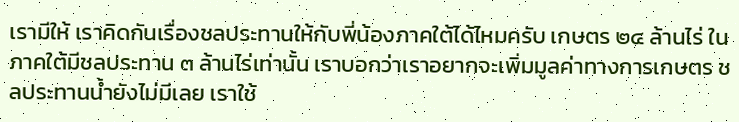เรามีให้ เราคิดกันเรื่องชลประทานให้กับพี่น้องภาคใต้ได้ไหมครับ เกษตร ๒๔ ล้านไร่ ในภาคใต้มีชลประทาน ๓ ล้านไร่เท่านั้น เราบอกว่าเราอยากจะเพิ่มมูลค่าทางการเกษตร ชลประทานน้ำยังไม่มีเลย เราใช้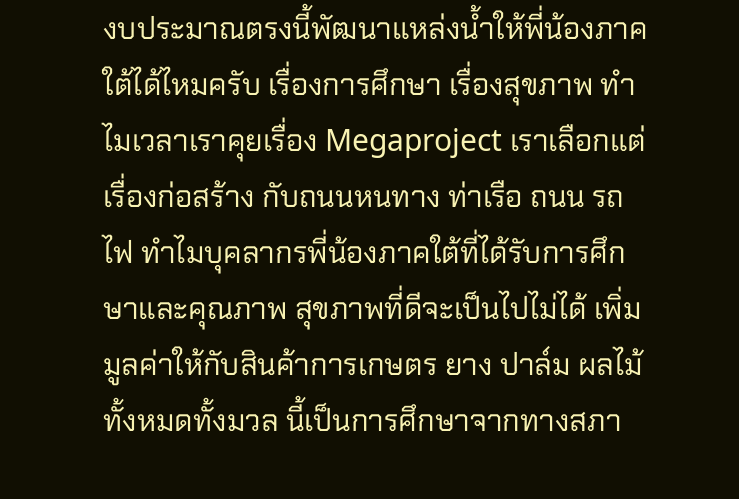งบประมาณตรงนี้พัฒนาแหล่งน้ำให้พี่น้องภาคใต้ได้ไหมครับ เรื่องการศึกษา เรื่องสุขภาพ ทำไมเวลาเราคุยเรื่อง Megaproject เราเลือกแต่เรื่องก่อสร้าง กับถนนหนทาง ท่าเรือ ถนน รถไฟ ทำไมบุคลากรพี่น้องภาคใต้ที่ได้รับการศึกษาและคุณภาพ สุขภาพที่ดีจะเป็นไปไม่ได้ เพิ่มมูลค่าให้กับสินค้าการเกษตร ยาง ปาล์ม ผลไม้ ทั้งหมดทั้งมวล นี้เป็นการศึกษาจากทางสภา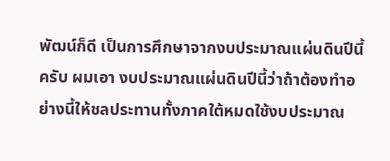พัฒน์ก็ดี เป็นการศึกษาจากงบประมาณแผ่นดินปีนี้ครับ ผมเอา งบประมาณแผ่นดินปีนี้ว่าถ้าต้องทำอย่างนี้ให้ชลประทานทั้งภาคใต้หมดใช้งบประมาณ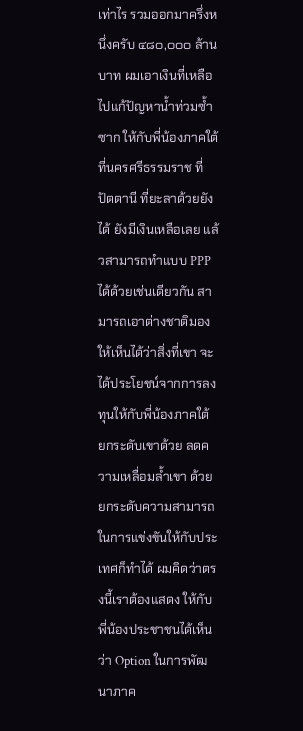เท่าไร รวมออกมาครึ่งหนึ่งครับ ๔๘๐,๐๐๐ ล้านบาท ผมเอาเงินที่เหลือไปแก้ปัญหาน้ำท่วมซ้ำซาก ให้กับพี่น้องภาคใต้ที่นครศรีธรรมราช ที่ปัตตานี ที่ยะลาด้วยยังได้ ยังมีเงินเหลือเลย แล้วสามารถทำแบบ PPP ได้ด้วยเช่นเดียวกัน สามารถเอาต่างชาติมองให้เห็นได้ว่าสิ่งที่เขา จะได้ประโยชน์จากการลงทุนให้กับพี่น้องภาคใต้ ยกระดับเขาด้วย ลดความเหลื่อมล้ำเขา ด้วย ยกระดับความสามารถในการแข่งขันให้กับประเทศก็ทำได้ ผมคิดว่าตรงนี้เราต้องแสดง ให้กับพี่น้องประชาชนได้เห็นว่า Option ในการพัฒนาภาค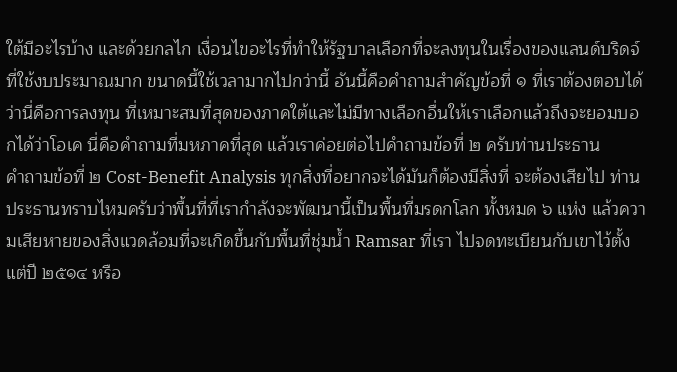ใต้มีอะไรบ้าง และด้วยกลไก เงื่อนไขอะไรที่ทำให้รัฐบาลเลือกที่จะลงทุนในเรื่องของแลนด์บริดจ์ที่ใช้งบประมาณมาก ขนาดนี้ใช้เวลามากไปกว่านี้ อันนี้คือคำถามสำคัญข้อที่ ๑ ที่เราต้องตอบได้ว่านี่คือการลงทุน ที่เหมาะสมที่สุดของภาคใต้และไม่มีทางเลือกอื่นให้เราเลือกแล้วถึงจะยอมบอกได้ว่าโอเค นี่คือคำถามที่มหภาคที่สุด แล้วเราค่อยต่อไปคำถามข้อที่ ๒ ครับท่านประธาน
คำถามข้อที่ ๒ Cost-Benefit Analysis ทุกสิ่งที่อยากจะได้มันก็ต้องมีสิ่งที่ จะต้องเสียไป ท่านประธานทราบไหมครับว่าพื้นที่ที่เรากำลังจะพัฒนานี้เป็นพื้นที่มรดกโลก ทั้งหมด ๖ แห่ง แล้วความเสียหายของสิ่งแวดล้อมที่จะเกิดขึ้นกับพื้นที่ชุ่มน้ำ Ramsar ที่เรา ไปจดทะเบียนกับเขาไว้ตั้งแต่ปี ๒๕๑๔ หรือ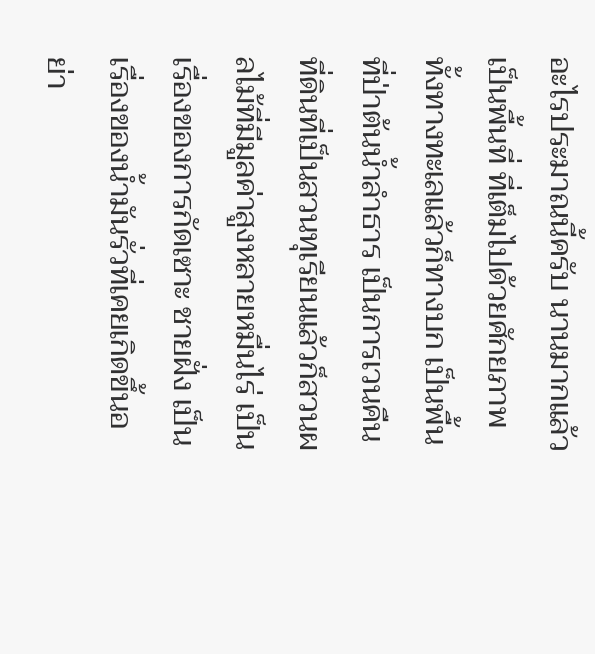อะไรประมาณนี้ครับ นานมากแล้ว เป็นพื้นที่ ที่เต็มไปด้วยศักยภาพทั้งทางทะเลแล้วก็ทางบก เป็นพื้นที่ป่าต้นน้ำลำธาร เป็นการเวนคืน ที่ดินที่เป็นสวนทุเรียนแล้วก็สวนผลไม้ที่มีมูลค่าสูงหลายหมื่นไร่ เป็นเรื่องของการกัดเซาะ ชายฝั่ง เป็นเรื่องของน้ำมันรั่วที่เคยเกิดขึ้นอย่า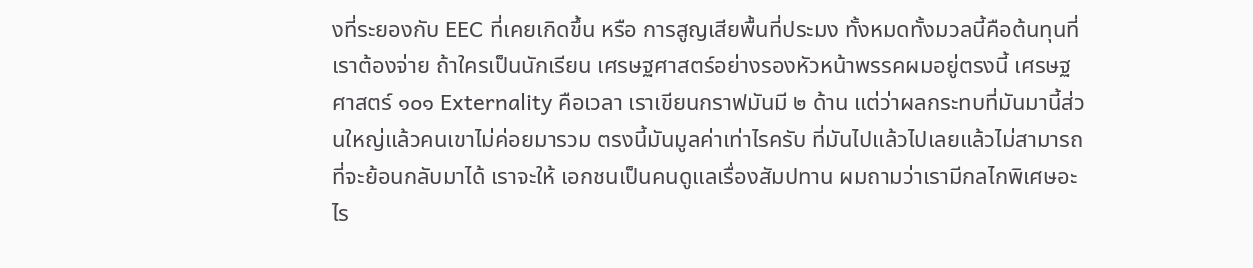งที่ระยองกับ EEC ที่เคยเกิดขึ้น หรือ การสูญเสียพื้นที่ประมง ทั้งหมดทั้งมวลนี้คือต้นทุนที่เราต้องจ่าย ถ้าใครเป็นนักเรียน เศรษฐศาสตร์อย่างรองหัวหน้าพรรคผมอยู่ตรงนี้ เศรษฐศาสตร์ ๑๐๑ Externality คือเวลา เราเขียนกราฟมันมี ๒ ด้าน แต่ว่าผลกระทบที่มันมานี้ส่วนใหญ่แล้วคนเขาไม่ค่อยมารวม ตรงนี้มันมูลค่าเท่าไรครับ ที่มันไปแล้วไปเลยแล้วไม่สามารถที่จะย้อนกลับมาได้ เราจะให้ เอกชนเป็นคนดูแลเรื่องสัมปทาน ผมถามว่าเรามีกลไกพิเศษอะไร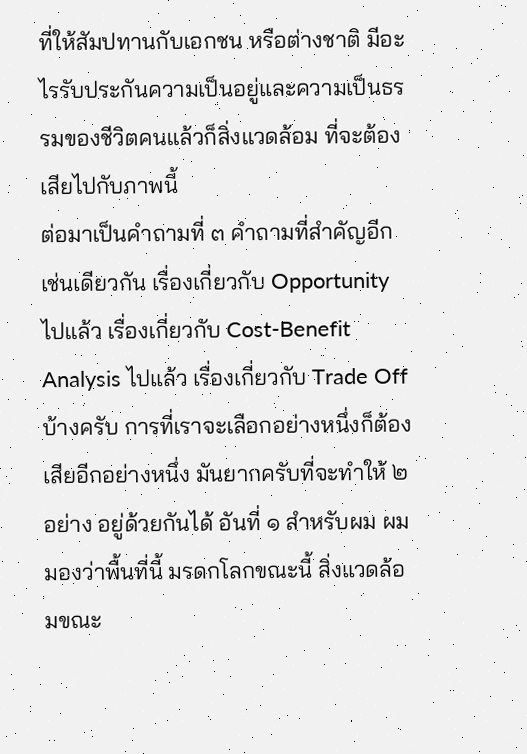ที่ให้สัมปทานกับเอกชน หรือต่างชาติ มีอะไรรับประกันความเป็นอยู่และความเป็นธรรมของชีวิตคนแล้วก็สิ่งแวดล้อม ที่จะต้องเสียไปกับภาพนี้
ต่อมาเป็นคำถามที่ ๓ คำถามที่สำคัญอีกเช่นเดียวกัน เรื่องเกี่ยวกับ Opportunity ไปแล้ว เรื่องเกี่ยวกับ Cost-Benefit Analysis ไปแล้ว เรื่องเกี่ยวกับ Trade Off บ้างครับ การที่เราจะเลือกอย่างหนึ่งก็ต้องเสียอีกอย่างหนึ่ง มันยากครับที่จะทำให้ ๒ อย่าง อยู่ด้วยกันได้ อันที่ ๑ สำหรับผม ผมมองว่าพื้นที่นี้ มรดกโลกขณะนี้ สิ่งแวดล้อมขณะ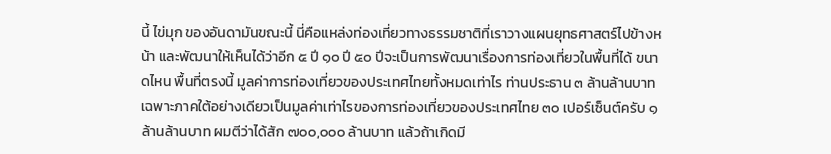นี้ ไข่มุก ของอันดามันขณะนี้ นี่คือแหล่งท่องเที่ยวทางธรรมชาติที่เราวางแผนยุทธศาสตร์ไปข้างหน้า และพัฒนาให้เห็นได้ว่าอีก ๕ ปี ๑๐ ปี ๕๐ ปีจะเป็นการพัฒนาเรื่องการท่องเที่ยวในพื้นที่ได้ ขนาดไหน พื้นที่ตรงนี้ มูลค่าการท่องเที่ยวของประเทศไทยทั้งหมดเท่าไร ท่านประธาน ๓ ล้านล้านบาท เฉพาะภาคใต้อย่างเดียวเป็นมูลค่าเท่าไรของการท่องเที่ยวของประเทศไทย ๓๐ เปอร์เซ็นต์ครับ ๑ ล้านล้านบาท ผมตีว่าได้สัก ๗๐๐,๐๐๐ ล้านบาท แล้วถ้าเกิดมี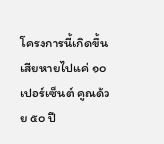โครงการนี้เกิดขึ้น เสียหายไปแค่ ๑๐ เปอร์เซ็นต์ คูณด้วย ๕๐ ปี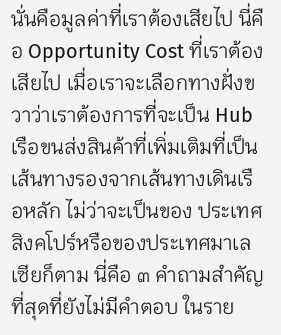นั่นคือมูลค่าที่เราต้องเสียไป นี่คือ Opportunity Cost ที่เราต้องเสียไป เมื่อเราจะเลือกทางฝั่งขวาว่าเราต้องการที่จะเป็น Hub เรือขนส่งสินค้าที่เพิ่มเติมที่เป็นเส้นทางรองจากเส้นทางเดินเรือหลัก ไม่ว่าจะเป็นของ ประเทศสิงคโปร์หรือของประเทศมาเลเซียก็ตาม นี่คือ ๓ คำถามสำคัญที่สุดที่ยังไม่มีคำตอบ ในราย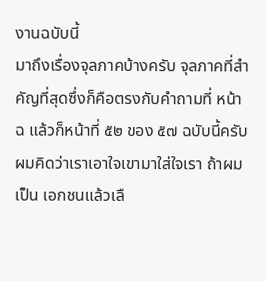งานฉบับนี้
มาถึงเรื่องจุลภาคบ้างครับ จุลภาคที่สำคัญที่สุดซึ่งก็คือตรงกับคำถามที่ หน้า ฉ แล้วก็หน้าที่ ๕๒ ของ ๕๗ ฉบับนี้ครับ ผมคิดว่าเราเอาใจเขามาใส่ใจเรา ถ้าผมเป็น เอกชนแล้วเลื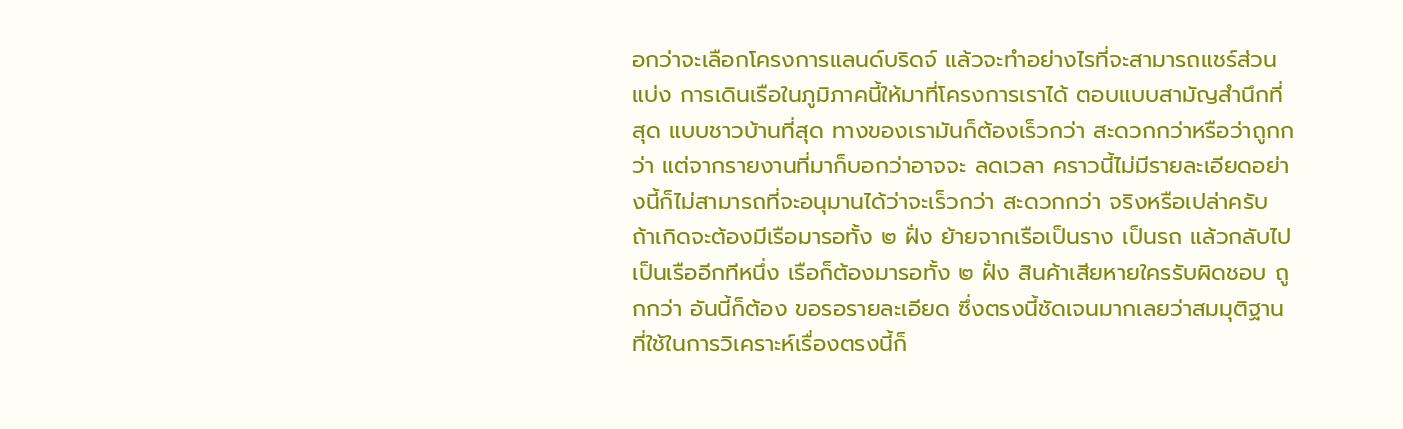อกว่าจะเลือกโครงการแลนด์บริดจ์ แล้วจะทำอย่างไรที่จะสามารถแชร์ส่วนแบ่ง การเดินเรือในภูมิภาคนี้ให้มาที่โครงการเราได้ ตอบแบบสามัญสำนึกที่สุด แบบชาวบ้านที่สุด ทางของเรามันก็ต้องเร็วกว่า สะดวกกว่าหรือว่าถูกกว่า แต่จากรายงานที่มาก็บอกว่าอาจจะ ลดเวลา คราวนี้ไม่มีรายละเอียดอย่างนี้ก็ไม่สามารถที่จะอนุมานได้ว่าจะเร็วกว่า สะดวกกว่า จริงหรือเปล่าครับ ถ้าเกิดจะต้องมีเรือมารอทั้ง ๒ ฝั่ง ย้ายจากเรือเป็นราง เป็นรถ แล้วกลับไป เป็นเรืออีกทีหนึ่ง เรือก็ต้องมารอทั้ง ๒ ฝั่ง สินค้าเสียหายใครรับผิดชอบ ถูกกว่า อันนี้ก็ต้อง ขอรอรายละเอียด ซึ่งตรงนี้ชัดเจนมากเลยว่าสมมุติฐานที่ใช้ในการวิเคราะห์เรื่องตรงนี้ก็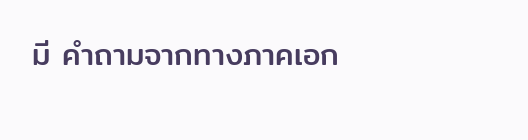มี คำถามจากทางภาคเอก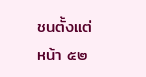ชนตั้งแต่หน้า ๕๒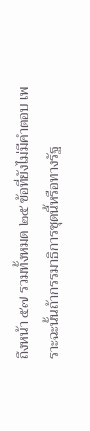ถึงหน้า ๕๗ รวมทั้งหมด ๒๕ ข้อที่ยังไม่มีคำตอบ เพราะฉะนั้นถ้ากรรมาธิการชุดนี้หรือทางรัฐ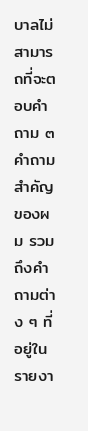บาลไม่สามารถที่จะตอบคำถาม ๓ คำถามสำคัญ ของผม รวมถึงคำถามต่าง ๆ ที่อยู่ในรายงา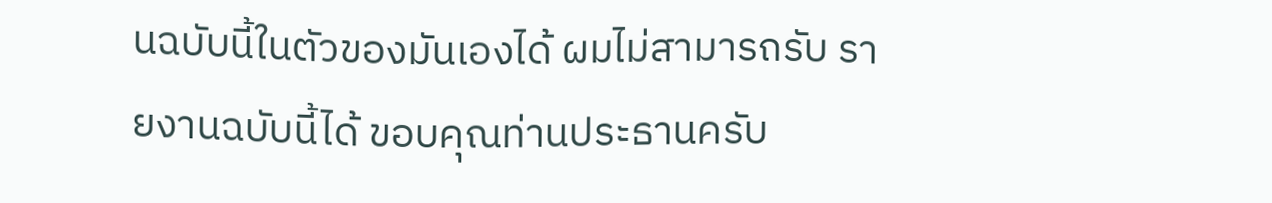นฉบับนี้ในตัวของมันเองได้ ผมไม่สามารถรับ รายงานฉบับนี้ได้ ขอบคุณท่านประธานครับ